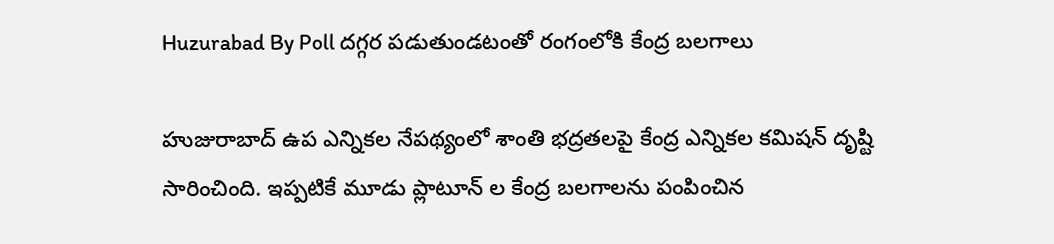Huzurabad By Poll దగ్గర పడుతుండటంతో రంగంలోకి కేంద్ర బలగాలు

హుజురాబాద్ ఉప ఎన్నికల నేపథ్యంలో శాంతి భద్రతలపై కేంద్ర ఎన్నికల కమిషన్ దృష్టి సారించింది. ఇప్పటికే మూడు ప్లాటూన్ ల కేంద్ర బలగాలను పంపించిన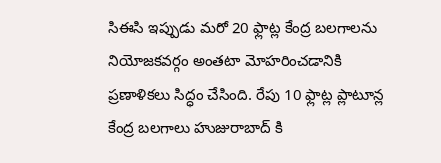సిఈసి ఇప్పుడు మరో 20 ఫ్లాట్ల కేంద్ర బలగాలను నియోజకవర్గం అంతటా మోహరించడానికి ప్రణాళికలు సిద్ధం చేసింది. రేపు 10 ఫ్లాట్ల ప్లాటూన్ల కేంద్ర బలగాలు హుజురాబాద్ కి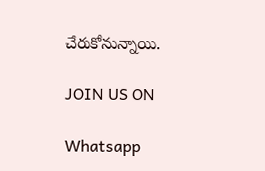చేరుకోనున్నాయి.

JOIN US ON

Whatsapp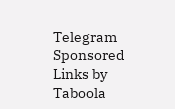Telegram
Sponsored Links by Taboola